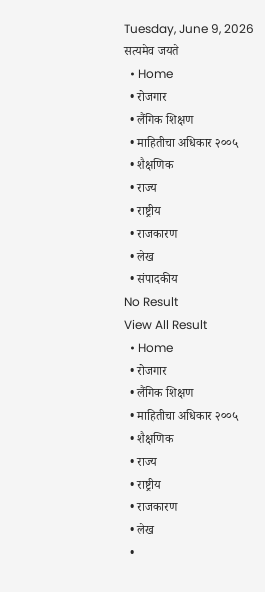Tuesday, June 9, 2026
सत्यमेव जयते
  • Home
  • रोजगार
  • लैंगिक शिक्षण
  • माहितीचा अधिकार २००५
  • शैक्षणिक
  • राज्य
  • राष्ट्रीय
  • राजकारण
  • लेख
  • संपादकीय
No Result
View All Result
  • Home
  • रोजगार
  • लैंगिक शिक्षण
  • माहितीचा अधिकार २००५
  • शैक्षणिक
  • राज्य
  • राष्ट्रीय
  • राजकारण
  • लेख
  •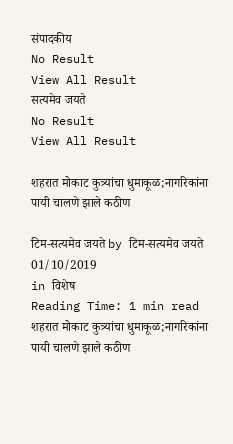संपादकीय
No Result
View All Result
सत्यमेव जयते
No Result
View All Result

शहरात मोकाट कुत्र्यांचा धुमाकूळ;नागरिकांना पायी चालणे झाले कठीण

टिम-सत्यमेव जयते by टिम-सत्यमेव जयते
01/10/2019
in विशेष
Reading Time: 1 min read
शहरात मोकाट कुत्र्यांचा धुमाकूळ;नागरिकांना पायी चालणे झाले कठीण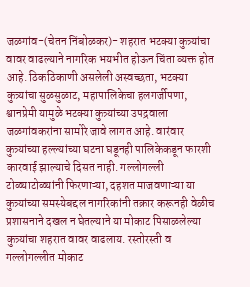जळगांव-(चेतन निंबोळकर)- शहरात भटक्या कुत्र्यांचा वावर वाढल्याने नागरिक भयभीत होऊन चिंता व्यक्त होत आहे. ठिकठिकाणी असलेली अस्वच्छता, भटक्या कुत्र्यांचा सुळसुळाट, महापालिकेचा हलगर्जीपणा, श्वानप्रेमी यामुळे भटक्या कुत्र्यांच्या उपद्रवाला जळगांवकरांना सामोरे जावे लागत आहे. वारंवार कुत्र्यांच्या हल्ल्यांच्या घटना घडूनही पालिकेकडून फारशी कारवाई झाल्याचे दिसत नाही. गल्लोगल्ली टोळ्याटोळ्यांनी फिरणाऱ्या, दहशत माजवणाऱ्या या कुत्र्यांच्या समस्येबद्दल नागरिकांनी तक्रार करूनही वेळीच प्रशासनाने दखल न घेतल्याने या मोकाट पिसाळलेल्या कुत्र्यांचा शहरात वावर वाढलाय. रस्तोरस्ती व गल्लोगल्लीत मोकाट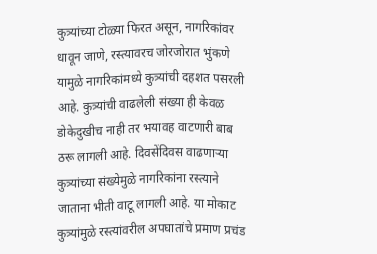कुत्र्यांच्या टोळ्या फिरत असून, नागरिकांवर धावून जाणे, रस्त्यावरच जोरजोरात भुंकणे यामुळे नागरिकांमध्ये कुत्र्यांची दहशत पसरली आहे. कुत्र्यांची वाढलेली संख्या ही केवळ डोकेदुखीच नाही तर भयावह वाटणारी बाब ठरू लागली आहे. दिवसेंदिवस वाढणाऱ्या कुत्र्यांच्या संख्येमुळे नागरिकांना रस्त्याने जाताना भीती वाटू लागली आहे. या मोकाट कुत्र्यांमुळे रस्त्यांवरील अपघातांचे प्रमाण प्रचंड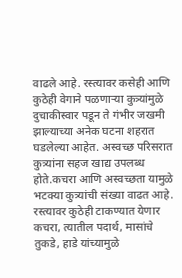वाढले आहे. रस्त्यावर कसेही आणि कुठेही वेगाने पळणाऱ्या कुत्र्यांमुळे दुचाकीस्वार पडून ते गंभीर जखमी झाल्याच्या अनेक घटना शहरात घडलेल्या आहेत. अस्वच्छ परिसरात कुत्र्यांना सहज खाद्य उपलब्ध होते.कचरा आणि अस्वच्छता यामुळे भटक्या कुत्र्यांची संख्या वाढत आहे. रस्त्यावर कुठेही टाकण्यात येणार कचरा, त्यातील पदार्थ, मासांचे तुकडे, हाडे यांच्यामुळे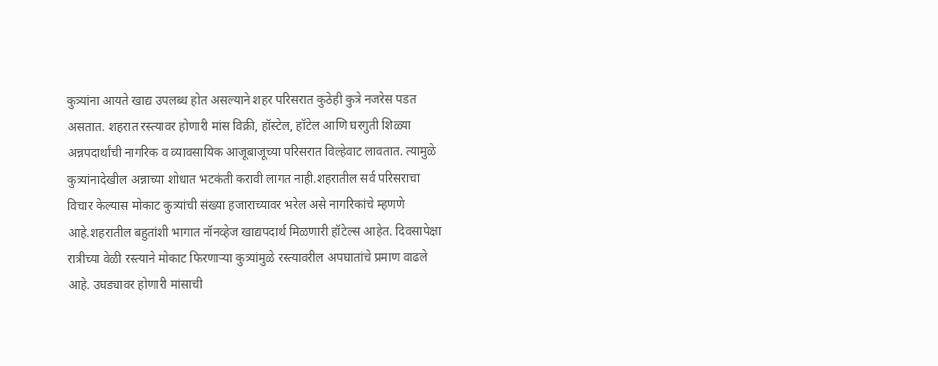कुत्र्यांना आयते खाद्य उपलब्ध होत असल्याने शहर परिसरात कुठेही कुत्रे नजरेस पडत असतात. शहरात रस्त्यावर होणारी मांस विक्री, हॉस्टेल, हॉटेल आणि घरगुती शिळ्या अन्नपदार्थांची नागरिक व व्यावसायिक आजूबाजूच्या परिसरात विल्हेवाट लावतात. त्यामुळे कुत्र्यांनादेखील अन्नाच्या शोधात भटकंती करावी लागत नाही.शहरातील सर्व परिसराचा विचार केल्यास मोकाट कुत्र्यांची संख्या हजाराच्यावर भरेल असे नागरिकांचे म्हणणे आहे.शहरातील बहुतांशी भागात नॉनव्हेज खाद्यपदार्थ मिळणारी हॉटेल्स आहेत. दिवसापेक्षा रात्रीच्या वेळी रस्त्याने मोकाट फिरणाऱ्या कुत्र्यांमुळे रस्त्यावरील अपघातांचे प्रमाण वाढले आहे. उघड्यावर होणारी मांसाची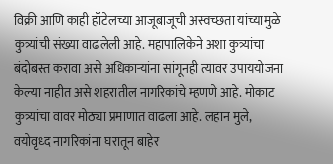विक्री आणि काही हॉटेलच्या आजूबाजूची अस्वच्छता यांच्यामुळे कुत्र्यांची संख्या वाढलेली आहे. महापालिकेने अशा कुत्र्यांचा बंदोबस्त करावा असे अधिकाऱ्यांना सांगूनही त्यावर उपाययोजना केल्या नाहीत असे शहरातील नागरिकांचे म्हणणे आहे. मोकाट कुत्र्यांचा वावर मोठ्या प्रमाणात वाढला आहे. लहान मुले, वयोवृध्द नागरिकांना घरातून बाहेर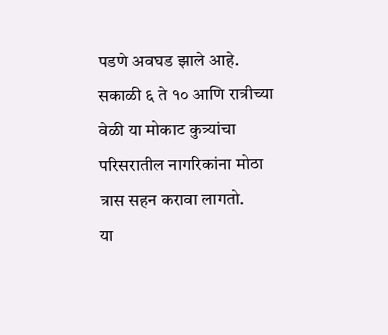पडणे अवघड झाले आहे.
सकाळी ६ ते १० आणि रात्रीच्या वेळी या मोकाट कुत्र्यांचा परिसरातील नागरिकांना मोठा त्रास सहन करावा लागतो.
या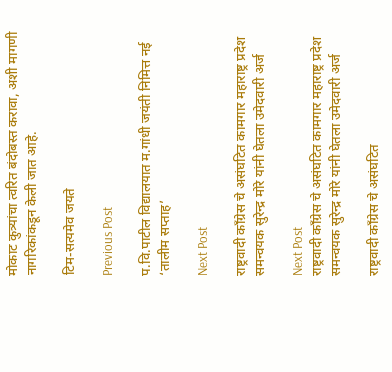मोकाट कुत्र्यांचा त्वरित बंदोबस्त करावा, अशी मागणी नागरिकांकडून केली जात आहे.

टिम-सत्यमेव जयते

Previous Post

प.वि.पाटील विद्यालयात म.गांधी जयंती निमित्त नई ‘तालीम सप्ताह’

Next Post

राष्ट्रवादी कॉंग्रेस चे असंघटित कामगार महाराष्ट्र प्रदेश समन्वयक सुरेन्द्र मोरे यांनी घेतला उमेदवारी अर्ज

Next Post
राष्ट्रवादी कॉंग्रेस चे असंघटित कामगार महाराष्ट्र प्रदेश समन्वयक सुरेन्द्र मोरे यांनी घेतला उमेदवारी अर्ज

राष्ट्रवादी कॉंग्रेस चे असंघटित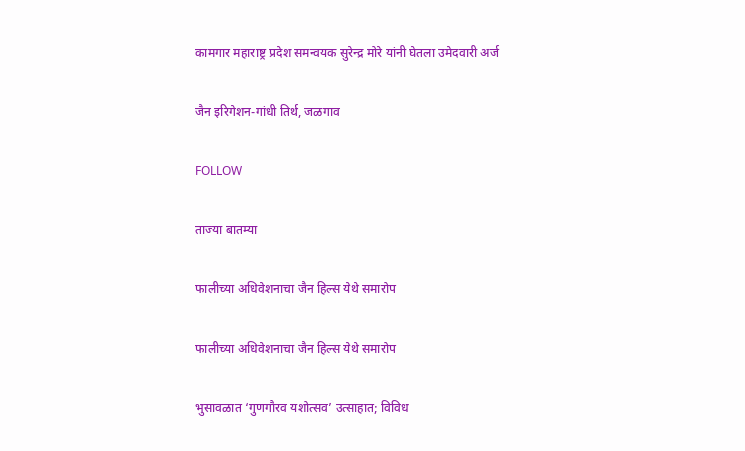कामगार महाराष्ट्र प्रदेश समन्वयक सुरेन्द्र मोरे यांनी घेतला उमेदवारी अर्ज

जैन इरिगेशन-गांधी तिर्थ, जळगाव

FOLLOW

ताज्या बातम्या

फालीच्या अधिवेशनाचा जैन हिल्स येथे समारोप

फालीच्या अधिवेशनाचा जैन हिल्स येथे समारोप

भुसावळात ‘गुणगौरव यशोत्सव’ उत्साहात; विविध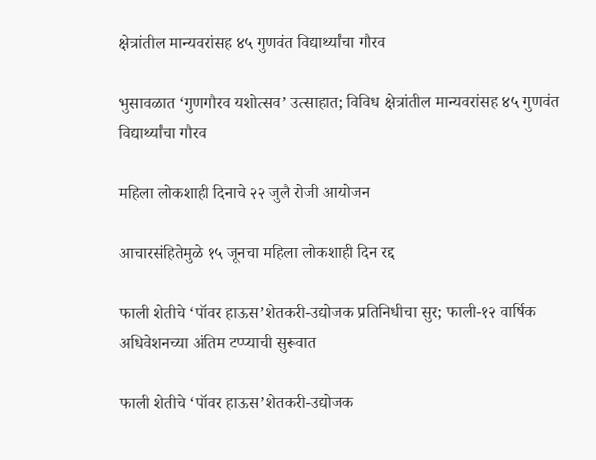क्षेत्रांतील मान्यवरांसह ४५ गुणवंत विद्यार्थ्यांचा गौरव

भुसावळात ‘गुणगौरव यशोत्सव’ उत्साहात; विविध क्षेत्रांतील मान्यवरांसह ४५ गुणवंत विद्यार्थ्यांचा गौरव

महिला लोकशाही दिनाचे २२ जुलै रोजी आयोजन

आचारसंहितेमुळे १५ जूनचा महिला लोकशाही दिन रद्द

फाली शेतीचे ‘पॉवर हाऊस’शेतकरी-उद्योजक प्रतिनिधीचा सुर; फाली-१२ वार्षिक अधिवेशनच्या अंतिम टप्प्याची सुरूवात

फाली शेतीचे ‘पॉवर हाऊस’शेतकरी-उद्योजक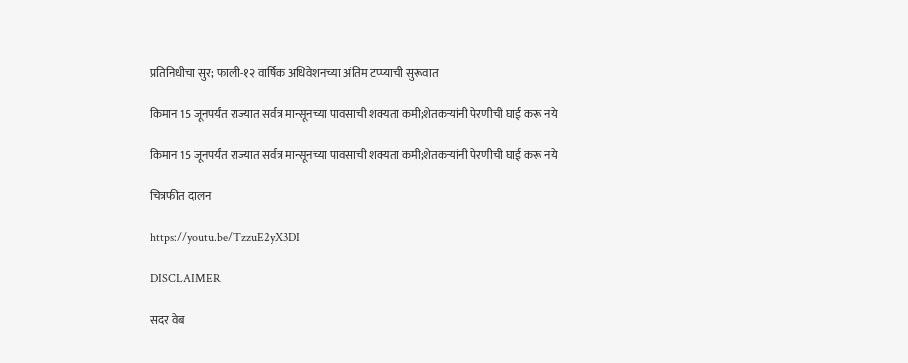प्रतिनिधीचा सुर; फाली-१२ वार्षिक अधिवेशनच्या अंतिम टप्प्याची सुरूवात

किमान 15 जूनपर्यंत राज्यात सर्वत्र मान्सूनच्या पावसाची शक्यता कमी;शेतकऱ्यांनी पेरणीची घाई करू नये

किमान 15 जूनपर्यंत राज्यात सर्वत्र मान्सूनच्या पावसाची शक्यता कमी;शेतकऱ्यांनी पेरणीची घाई करू नये

चित्रफीत दालन

https://youtu.be/TzzuE2yX3DI

DISCLAIMER

सदर वेब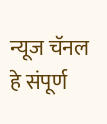न्यूज चॅनल हे संपूर्ण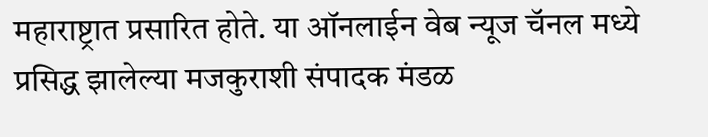महाराष्ट्रात प्रसारित होते. या ऑनलाईन वेब न्यूज चॅनल मध्ये प्रसिद्ध झालेल्या मजकुराशी संपादक मंडळ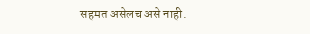सहमत असेलच असे नाही.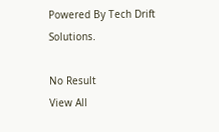Powered By Tech Drift Solutions.

No Result
View All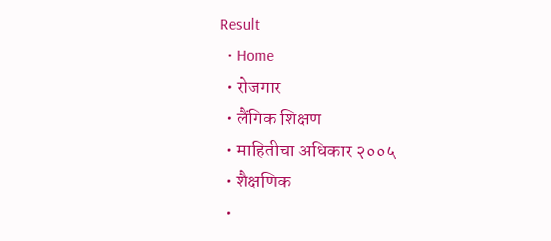Result
  • Home
  • रोजगार
  • लैंगिक शिक्षण
  • माहितीचा अधिकार २००५
  • शैक्षणिक
  •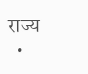राज्य
  •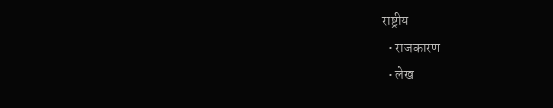राष्ट्रीय
  • राजकारण
  • लेख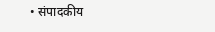• संपादकीय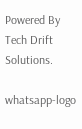Powered By Tech Drift Solutions.

whatsapp-logo